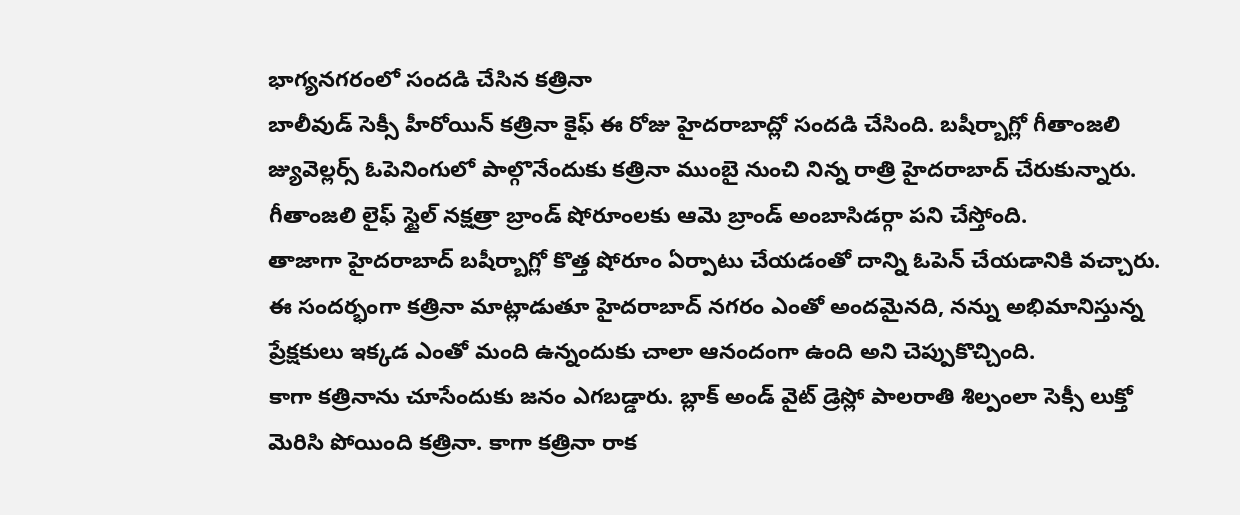భాగ్యనగరంలో సందడి చేసిన కత్రినా
బాలీవుడ్ సెక్సీ హీరోయిన్ కత్రినా కైఫ్ ఈ రోజు హైదరాబాద్లో సందడి చేసింది. బషీర్బాగ్లో గీతాంజలి జ్యువెల్లర్స్ ఓపెనింగులో పాల్గొనేందుకు కత్రినా ముంబై నుంచి నిన్న రాత్రి హైదరాబాద్ చేరుకున్నారు. గీతాంజలి లైఫ్ స్టైల్ నక్షత్రా బ్రాండ్ షోరూంలకు ఆమె బ్రాండ్ అంబాసిడర్గా పని చేస్తోంది.
తాజాగా హైదరాబాద్ బషీర్బాగ్లో కొత్త షోరూం ఏర్పాటు చేయడంతో దాన్ని ఓపెన్ చేయడానికి వచ్చారు. ఈ సందర్భంగా కత్రినా మాట్లాడుతూ హైదరాబాద్ నగరం ఎంతో అందమైనది, నన్ను అభిమానిస్తున్న ప్రేక్షకులు ఇక్కడ ఎంతో మంది ఉన్నందుకు చాలా ఆనందంగా ఉంది అని చెప్పుకొచ్చింది.
కాగా కత్రినాను చూసేందుకు జనం ఎగబడ్డారు. బ్లాక్ అండ్ వైట్ డ్రెస్లో పాలరాతి శిల్పంలా సెక్సీ లుక్తో మెరిసి పోయింది కత్రినా. కాగా కత్రినా రాక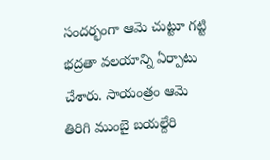సందర్భంగా ఆమె చుట్టూ గట్టి భద్రతా వలయాన్ని ఏర్పాటు చేశారు. సాయంత్రం ఆమె తిరిగి ముంబై బయల్దేరి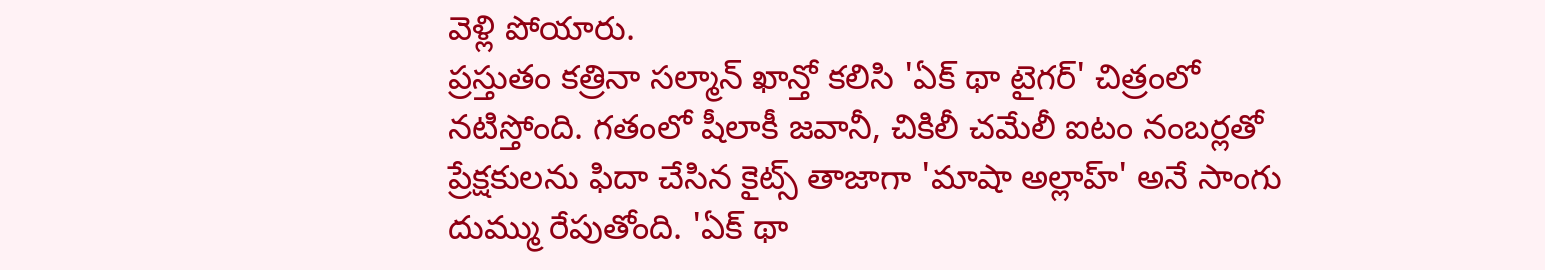వెళ్లి పోయారు.
ప్రస్తుతం కత్రినా సల్మాన్ ఖాన్తో కలిసి 'ఏక్ థా టైగర్' చిత్రంలో నటిస్తోంది. గతంలో షీలాకీ జవానీ, చికిలీ చమేలీ ఐటం నంబర్లతో ప్రేక్షకులను ఫిదా చేసిన కైట్స్ తాజాగా 'మాషా అల్లాహ్' అనే సాంగు దుమ్ము రేపుతోంది. 'ఏక్ థా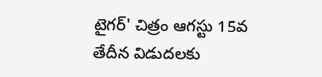టైగర్' చిత్రం ఆగస్టు 15వ తేదీన విడుదలకు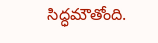సిద్ధమౌతోంది.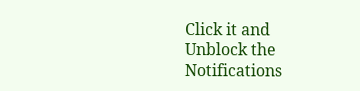Click it and Unblock the Notifications